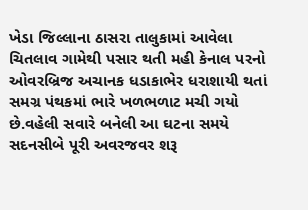ખેડા જિલ્લાના ઠાસરા તાલુકામાં આવેલા ચિતલાવ ગામેથી પસાર થતી મહી કેનાલ પરનો ઓવરબ્રિજ અચાનક ધડાકાભેર ધરાશાયી થતાં સમગ્ર પંથકમાં ભારે ખળભળાટ મચી ગયો છે.વહેલી સવારે બનેલી આ ઘટના સમયે સદનસીબે પૂરી અવરજવર શરૂ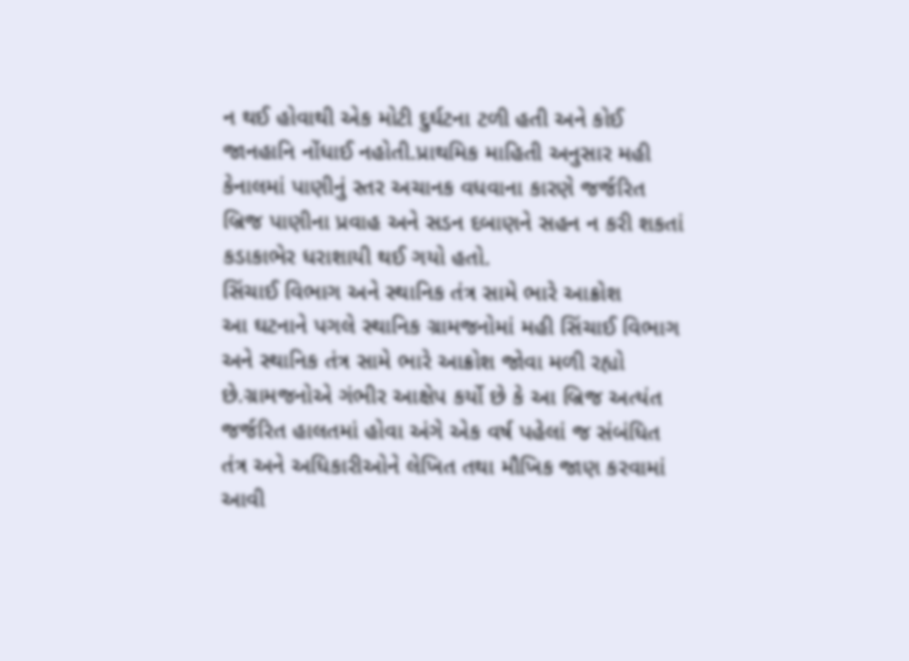ન થઈ હોવાથી એક મોટી દુર્ઘટના ટળી હતી અને કોઈ જાનહાનિ નોંધાઈ નહોતી.પ્રાથમિક માહિતી અનુસાર મહી કેનાલમાં પાણીનું સ્તર અચાનક વધવાના કારણે જર્જરિત બ્રિજ પાણીના પ્રવાહ અને સડન દબાણને સહન ન કરી શકતાં કડાકાભેર ધરાશાયી થઈ ગયો હતો.
સિંચાઈ વિભાગ અને સ્થાનિક તંત્ર સામે ભારે આક્રોશ
આ ઘટનાને પગલે સ્થાનિક ગ્રામજનોમાં મહી સિંચાઈ વિભાગ અને સ્થાનિક તંત્ર સામે ભારે આક્રોશ જોવા મળી રહ્યો છે.ગ્રામજનોએ ગંભીર આક્ષેપ કર્યો છે કે આ બ્રિજ અત્યંત જર્જરિત હાલતમાં હોવા અંગે એક વર્ષ પહેલાં જ સંબંધિત તંત્ર અને અધિકારીઓને લેખિત તથા મૌખિક જાણ કરવામાં આવી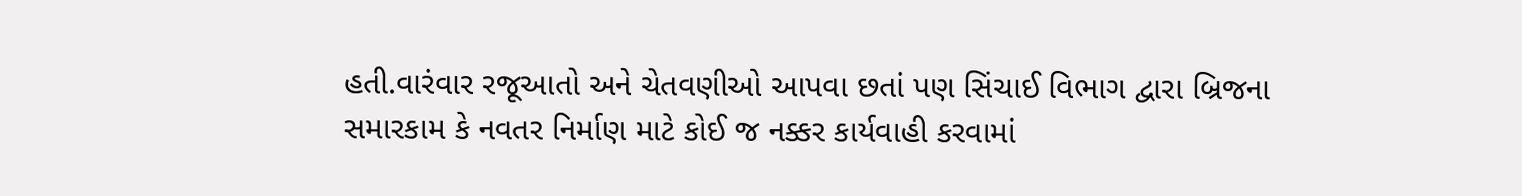હતી.વારંવાર રજૂઆતો અને ચેતવણીઓ આપવા છતાં પણ સિંચાઈ વિભાગ દ્વારા બ્રિજના સમારકામ કે નવતર નિર્માણ માટે કોઈ જ નક્કર કાર્યવાહી કરવામાં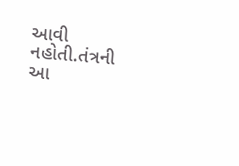આવી નહોતી.તંત્રની આ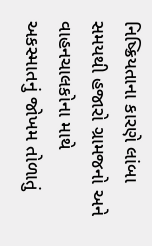નિષ્ક્રિયતાના કારણે લાંબા સમયથી હજારો ગ્રામજનો અને વાહનચાલકોના માથે અકસ્માતનું જોખમ તોળાતું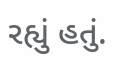રહ્યું હતું.